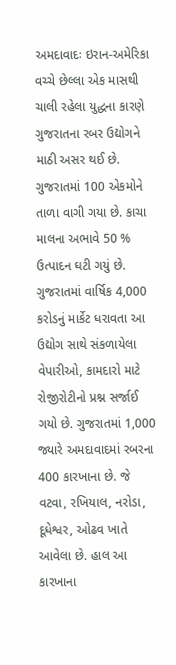અમદાવાદઃ ઇરાન-અમેરિકા વચ્ચે છેલ્લા એક માસથી ચાલી રહેલા યુદ્ધના કારણે ગુજરાતના રબર ઉદ્યોગને માઠી અસર થઈ છે. ગુજરાતમાં 100 એકમોને તાળા વાગી ગયા છે. કાચા માલના અભાવે 50 % ઉત્પાદન ઘટી ગયું છે. ગુજરાતમાં વાર્ષિક 4,000 કરોડનું માર્કેટ ધરાવતા આ ઉદ્યોગ સાથે સંકળાયેલા વેપારીઓ, કામદારો માટે રોજીરોટીનો પ્રશ્ન સર્જાઈ ગયો છે. ગુજરાતમાં 1,000 જ્યારે અમદાવાદમાં રબરના 400 કારખાના છે. જે વટવા, રખિયાલ, નરોડા, દૂધેશ્વર, ઓઢવ ખાતે આવેલા છે. હાલ આ કારખાના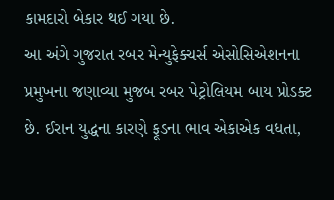કામદારો બેકાર થઈ ગયા છે.
આ અંગે ગુજરાત રબર મેન્યુફેક્ચર્સ એસોસિએશનના પ્રમુખના જણાવ્યા મુજબ રબર પેટ્રોલિયમ બાય પ્રોડક્ટ છે. ઈરાન યુદ્ધના કારણે ફૂડના ભાવ એકાએક વધતા,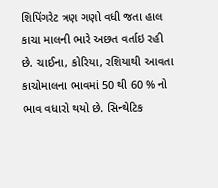શિપિંગરેટ ત્રણ ગણો વધી જતા હાલ કાચા માલની ભારે અછત વર્તાઇ રહી છે. ચાઈના, કોરિયા, રશિયાથી આવતા કાચોમાલના ભાવમાં 50 થી 60 % નો ભાવ વધારો થયો છે. સિન્થેટિક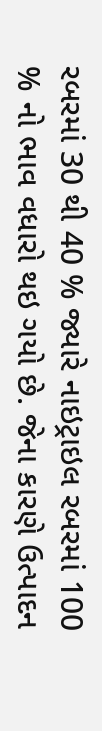રબરમાં 30 થી 40 % જ્યારે નાઇટ્રાઇલ રબરમાં 100 % નો ભાવ વધારો થઇ ગયો છે. જેના કારણે ઉત્પાદન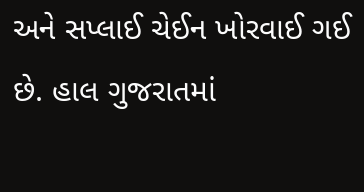અને સપ્લાઈ ચેઈન ખોરવાઈ ગઈ છે. હાલ ગુજરાતમાં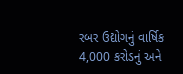રબર ઉદ્યોગનું વાર્ષિક 4,000 કરોડનું અને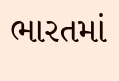ભારતમાં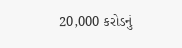20,000 કરોડનું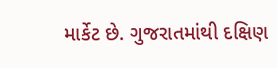માર્કેટ છે. ગુજરાતમાંથી દક્ષિણ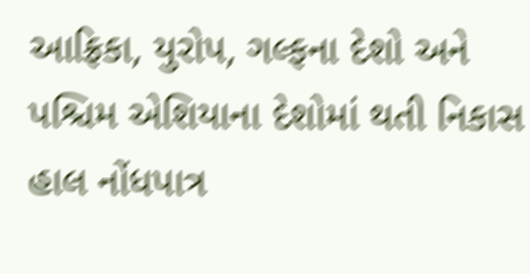આફ્રિકા, યુરોપ, ગલ્ફના દેશો અને પશ્ચિમ એશિયાના દેશોમાં થતી નિકાસ હાલ નોંધપાત્ર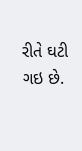રીતે ઘટી ગઇ છે.